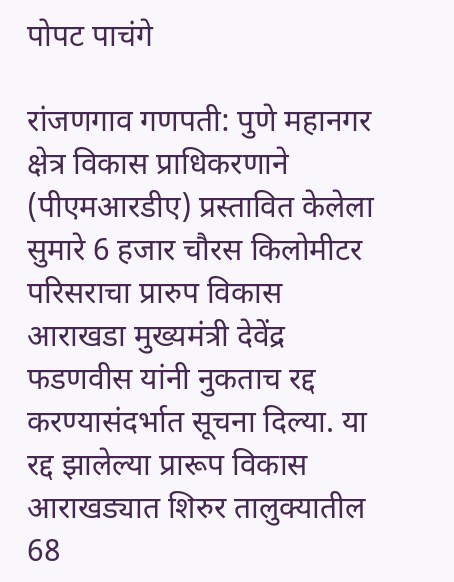पोपट पाचंगे

रांजणगाव गणपती: पुणे महानगर क्षेत्र विकास प्राधिकरणाने (पीएमआरडीए) प्रस्तावित केलेला सुमारे 6 हजार चौरस किलोमीटर परिसराचा प्रारुप विकास आराखडा मुख्यमंत्री देवेंद्र फडणवीस यांनी नुकताच रद्द करण्यासंदर्भात सूचना दिल्या. या रद्द झालेल्या प्रारूप विकास आराखड्यात शिरुर तालुक्यातील 68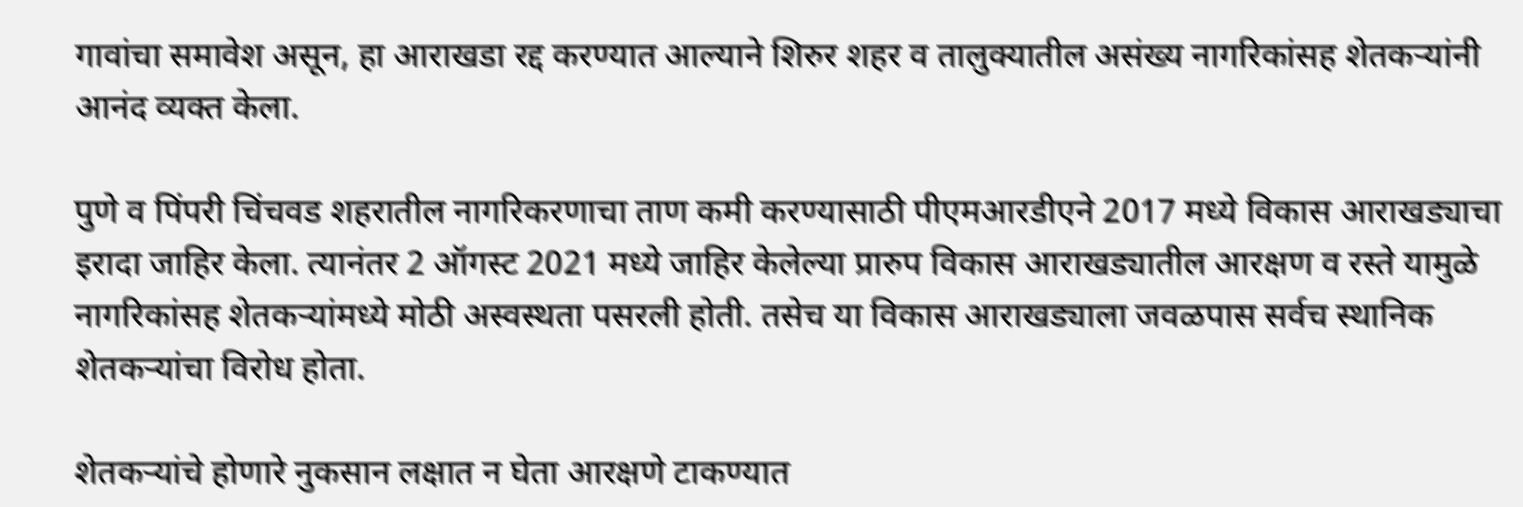गावांचा समावेश असून, हा आराखडा रद्द करण्यात आल्याने शिरुर शहर व तालुक्यातील असंख्य नागरिकांसह शेतकऱ्यांनी आनंद व्यक्त केला.

पुणे व पिंपरी चिंचवड शहरातील नागरिकरणाचा ताण कमी करण्यासाठी पीएमआरडीएने 2017 मध्ये विकास आराखड्याचा इरादा जाहिर केला. त्यानंतर 2 ऑगस्ट 2021 मध्ये जाहिर केलेल्या प्रारुप विकास आराखड्यातील आरक्षण व रस्ते यामुळे नागरिकांसह शेतकऱ्यांमध्ये मोठी अस्वस्थता पसरली होती. तसेच या विकास आराखड्याला जवळपास सर्वच स्थानिक शेतकऱ्यांचा विरोध होता.

शेतकऱ्यांचे होणारे नुकसान लक्षात न घेता आरक्षणे टाकण्यात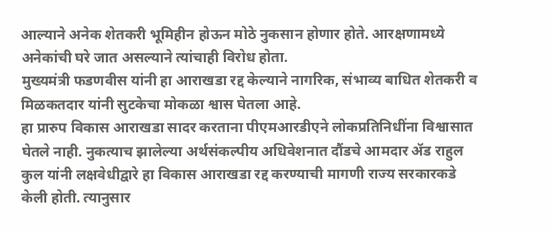आल्याने अनेक शेतकरी भूमिहीन होऊन मोठे नुकसान होणार होते. आरक्षणामध्ये अनेकांची घरे जात असल्याने त्यांचाही विरोध होता.
मुख्यमंत्री फडणवीस यांनी हा आराखडा रद्द केल्याने नागरिक, संभाव्य बाधित शेतकरी व मिळकतदार यांनी सुटकेचा मोकळा श्वास घेतला आहे.
हा प्रारुप विकास आराखडा सादर करताना पीएमआरडीएने लोकप्रतिनिधींना विश्वासात घेतले नाही. नुकत्याच झालेल्या अर्थसंकल्पीय अधिवेशनात दौंडचे आमदार ॲड राहुल कुल यांनी लक्षवेधीद्वारे हा विकास आराखडा रद्द करण्याची मागणी राज्य सरकारकडे केली होती. त्यानुसार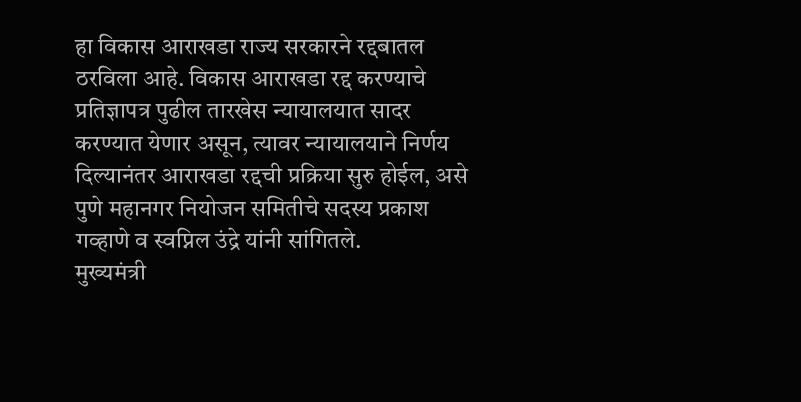हा विकास आराखडा राज्य सरकारने रद्दबातल ठरविला आहे. विकास आराखडा रद्द करण्याचे प्रतिज्ञापत्र पुढील तारखेस न्यायालयात सादर करण्यात येणार असून, त्यावर न्यायालयाने निर्णय दिल्यानंतर आराखडा रद्दची प्रक्रिया सुरु होईल, असे पुणे महानगर नियोजन समितीचे सदस्य प्रकाश गव्हाणे व स्वप्निल उंद्रे यांनी सांगितले.
मुख्यमंत्री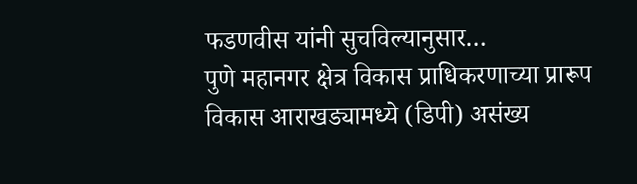फडणवीस यांनी सुचविल्यानुसार…
पुणे महानगर क्षेत्र विकास प्राधिकरणाच्या प्रारूप विकास आराखड्यामध्ये (डिपी) असंख्य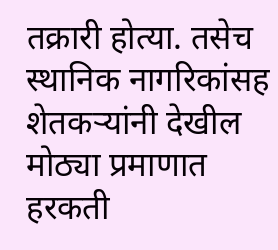तक्रारी होत्या. तसेच स्थानिक नागरिकांसह शेतकऱ्यांनी देखील मोठ्या प्रमाणात हरकती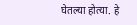घेतल्या होत्या. हे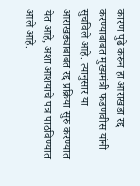कारण पुढे करुन हा आराखडा रद्द करण्याबाबत मुख्यमंत्री फडणवीस यांनी सुचविले आहे. त्यानुसार या आराखड्याबाबत रद्द प्रक्रिया सुरु करण्यात येत आहे, अशा आशयाचे पत्र पाठविण्यात आले आहे.